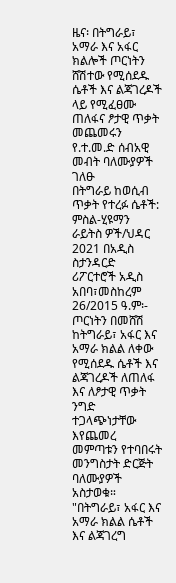ዜና፡ በትግራይ፣ አማራ እና አፋር ክልሎች ጦርነትን ሸሽተው የሚሰደዱ ሴቶች እና ልጃገረዶች ላይ የሚፈፀሙ ጠለፋና ፆታዊ ጥቃት መጨመሩን የ.ተ.መ.ድ ሰብአዊ መብት ባለሙያዎች ገለፁ
በትግራይ ከወሲብ ጥቃት የተረፉ ሴቶች: ምስል-ሂዩማን ራይትስ ዎች/ህዳር 2021 በአዲስ ስታንዳርድ ሪፖርተሮች አዲስ አበባ፣መስከረም 26/2015 ዓ.ም፡- ጦርነትን በመሸሽ ከትግራይ፣ አፋር እና አማራ ክልል ለቀው የሚሰደዱ ሴቶች እና ልጃገረዶች ለጠለፋ እና ለፆታዊ ጥቃት ንግድ ተጋላጭነታቸው እየጨመረ መምጣቱን የተባበሩት መንግስታት ድርጅት ባለሙያዎች አስታወቁ። "በትግራይ፣ አፋር እና አማራ ክልል ሴቶች እና ልጃገረግ